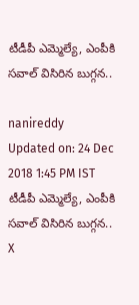టీడీపీ ఎమ్మెల్యే, ఎంపీకి సవాల్ విసిరిన బుగ్గన..

nanireddy
Updated on: 24 Dec 2018 1:45 PM IST
టీడీపీ ఎమ్మెల్యే, ఎంపీకి సవాల్ విసిరిన బుగ్గన..
X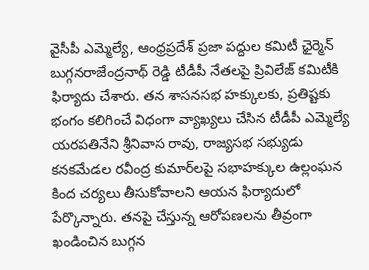వైసీపీ ఎమ్మెల్యే, ఆంధ్రప్రదేశ్ ప్రజా పద్దుల కమిటీ ఛైర్మెన్ బుగ్గనరాజేంద్రనాథ్ రెడ్డి టీడీపీ నేతలపై ప్రివిలేజ్ కమిటీకి ఫిర్యాదు చేశారు. తన శాసనసభ హక్కులకు, ప్రతిష్టకు భంగం కలిగించే విధంగా వ్యాఖ్యలు చేసిన టీడీపీ ఎమ్మెల్యే యరపతినేని శ్రీనివాస రావు, రాజ్యసభ సభ్యుడు కనకమేడల రవీంద్ర కుమార్‌లపై సభాహక్కుల ఉల్లంఘన కింద చర్యలు తీసుకోవాలని ఆయన ఫిర్యాదులో పేర్కొన్నారు. తనపై చేస్తున్న ఆరోపణలను తీవ్రంగా ఖండించిన బుగ్గన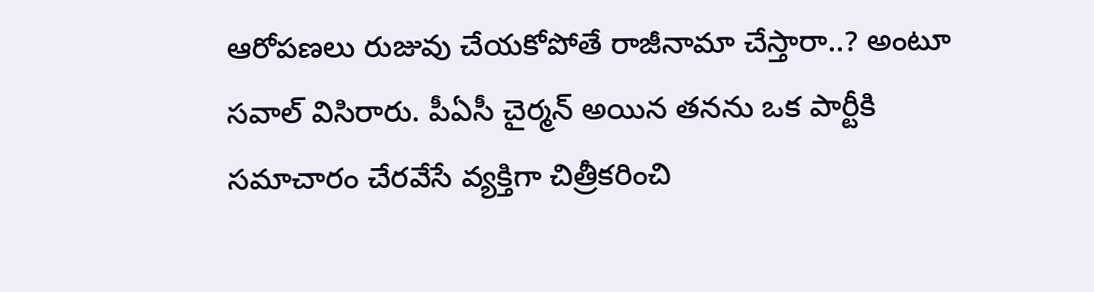ఆరోపణలు రుజువు చేయకోపోతే రాజీనామా చేస్తారా..? అంటూ సవాల్ విసిరారు. పీఏసీ చైర్మన్ అయిన తనను ఒక పార్టీకి సమాచారం చేరవేసే వ్యక్తిగా చిత్రీకరించి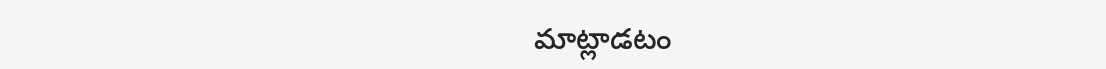మాట్లాడటం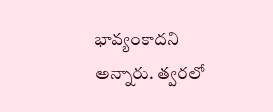భావ్యంకాదని అన్నారు. త్వరలో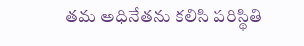తమ అధినేతను కలిసి పరిస్థితి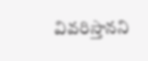వివరిస్తానని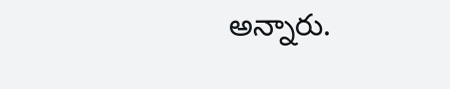అన్నారు.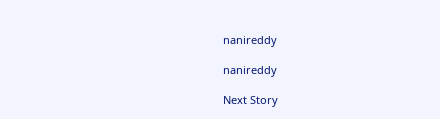nanireddy

nanireddy

Next Story